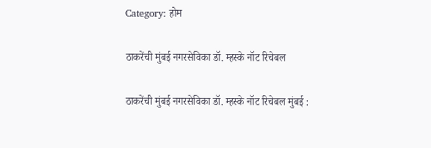Category: होम

ठाकरेंची मुंबई नगरसेविका डॉ. म्हस्के नॉट रिचेबल

ठाकरेंची मुंबई नगरसेविका डॉ. म्हस्के नॉट रिचेबल मुंबई :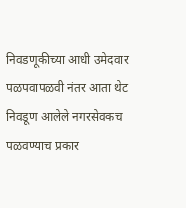निवडणूकीच्या आधी उमेदवार पळपवापळवी नंतर आता थेट निवडूण आलेले नगरसेवकच पळवण्याच प्रकार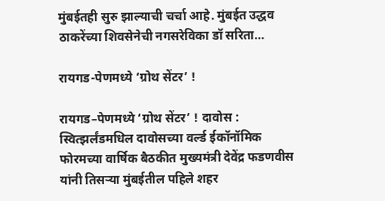मुंबईतही सुरु झाल्याची चर्चा आहे. मुंबईत उद्धव ठाकरेंच्या शिवसेनेची नगसरेविका डॉ सरिता…

रायगड-पेणमध्ये ‘ग्रोथ सेंटर’ !

रायगड–पेणमध्ये ‘ग्रोथ सेंटर’ ! दावोस : स्वित्झर्लंडमधिल दावोसच्या वर्ल्ड ईकॉनॉमिक फोरमच्या वार्षिक बैठकीत मुख्यमंत्री देवेंद्र फडणवीस यांनी तिसऱ्या मुंबईतील पहिले शहर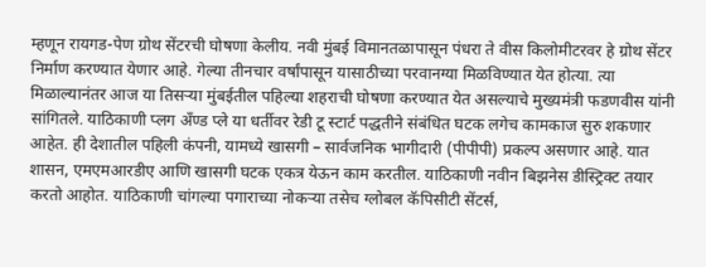म्हणून रायगड-पेण ग्रोथ सेंटरची घोषणा केलीय. नवी मुंबई विमानतळापासून पंधरा ते वीस किलोमीटरवर हे ग्रोथ सेंटर निर्माण करण्यात येणार आहे. गेल्या तीनचार वर्षांपासून यासाठीच्या परवानग्या मिळविण्यात येत होत्या. त्या मिळाल्यानंतर आज या तिसऱ्या मुंबईतील पहिल्या शहराची घोषणा करण्यात येत असल्याचे मुख्यमंत्री फडणवीस यांनी सांगितले. याठिकाणी प्लग अँण्ड प्ले या धर्तीवर रेडी टू स्टार्ट पद्धतीने संबंधित घटक लगेच कामकाज सुरु शकणार आहेत. ही देशातील पहिली कंपनी, यामध्ये खासगी – सार्वजनिक भागीदारी (पीपीपी) प्रकल्प असणार आहे. यात शासन, एमएमआरडीए आणि खासगी घटक एकत्र येऊन काम करतील. याठिकाणी नवीन बिझनेस डीस्ट्रिक्ट तयार करतो आहोत. याठिकाणी चांगल्या पगाराच्या नोकऱ्या तसेच ग्लोबल कॅपिसीटी सेंटर्स,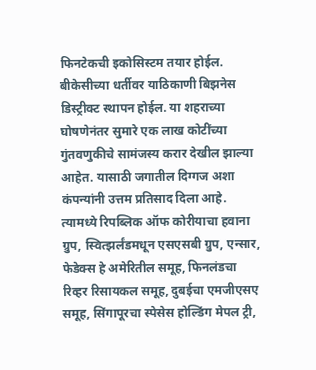फिनटेकची इकोसिस्टम तयार होईल. बीकेसीच्या धर्तीवर याठिकाणी बिझनेस डिस्ट्रीक्ट स्थापन होईल. या शहराच्या घोषणेनंतर सुमारे एक लाख कोटींच्या गुंतवणुकीचे सामंजस्य करार देखील झाल्या आहेत. यासाठी जगातील दिग्गज अशा कंपन्यांनी उत्तम प्रतिसाद दिला आहे. त्यामध्ये रिपब्लिक ऑफ कोरीयाचा हवाना ग्रुप, स्वित्झर्लंडमधून एसएसबी ग्रुप, एन्सार, फेडेक्स हे अमेरितील समूह, फिनलंडचा रिव्हर रिसायकल समूह, दुबईचा एमजीएसए समूह, सिंगापूरचा स्पेसेस होल्डिंग मेपल ट्री,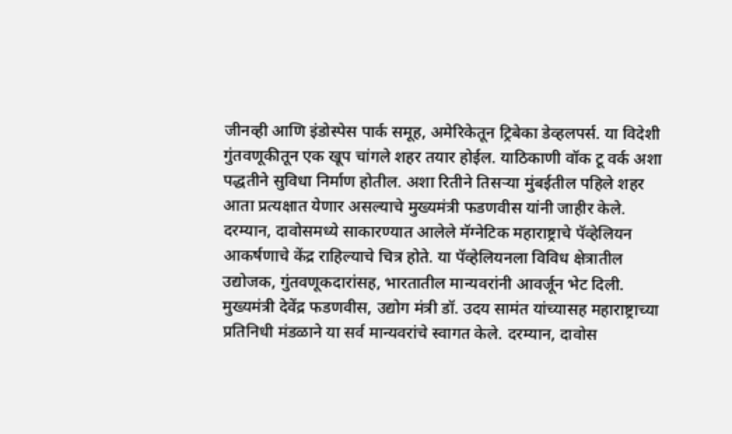जीनव्ही आणि इंडोस्पेस पार्क समूह, अमेरिकेतून ट्रिबेका डेव्हलपर्स. या विदेशी गुंतवणूकीतून एक खूप चांगले शहर तयार होईल. याठिकाणी वॉक टू वर्क अशा पद्धतीने सुविधा निर्माण होतील. अशा रितीने तिसऱ्या मुंबईतील पहिले शहर आता प्रत्यक्षात येणार असल्याचे मुख्यमंत्री फडणवीस यांनी जाहीर केले. दरम्यान, दावोसमध्ये साकारण्यात आलेले मॅग्नेटिक महाराष्ट्राचे पॅव्हेलियन आकर्षणाचे केंद्र राहिल्याचे चित्र होते. या पॅव्हेलियनला विविध क्षेत्रातील उद्योजक, गुंतवणूकदारांसह, भारतातील मान्यवरांनी आवर्जून भेट दिली. मुख्यमंत्री देवेंद्र फडणवीस, उद्योग मंत्री डॉ. उदय सामंत यांच्यासह महाराष्ट्राच्या प्रतिनिधी मंडळाने या सर्व मान्यवरांचे स्वागत केले. दरम्यान, दावोस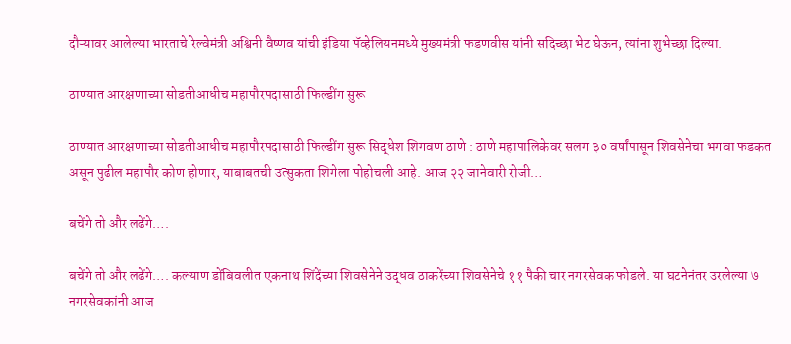दौऱ्यावर आलेल्या भारताचे रेल्वेमंत्री अश्विनी वैष्णव यांची इंडिया पॅव्हेलियनमध्ये मुख्यमंत्री फडणवीस यांनी सदिच्छा भेट घेऊन, त्यांना शुभेच्छा दिल्या.

ठाण्यात आरक्षणाच्या सोडतीआधीच महापौरपदासाठी फिल्डींग सुरू

ठाण्यात आरक्षणाच्या सोडतीआधीच महापौरपदासाठी फिल्डींग सुरू सिद्धेश शिगवण ठाणे : ठाणे महापालिकेवर सलग ३० वर्षांपासून शिवसेनेचा भगवा फडकत असून पुढील महापौर कोण होणार, याबाबतची उत्सुकता शिगेला पोहोचली आहे. आज २२ जानेवारी रोजी…

बचेंगे तो और लढेंगे….

बचेंगे तो और लढेंगे…. कल्याण डोंबिवलीत एकनाथ शिंदेंच्या शिवसेनेने उद्धव ठाकरेंच्या शिवसेनेचे ११ पैकी चार नगरसेवक फोडले. या घटनेनंतर उरलेल्या ७ नगरसेवकांनी आज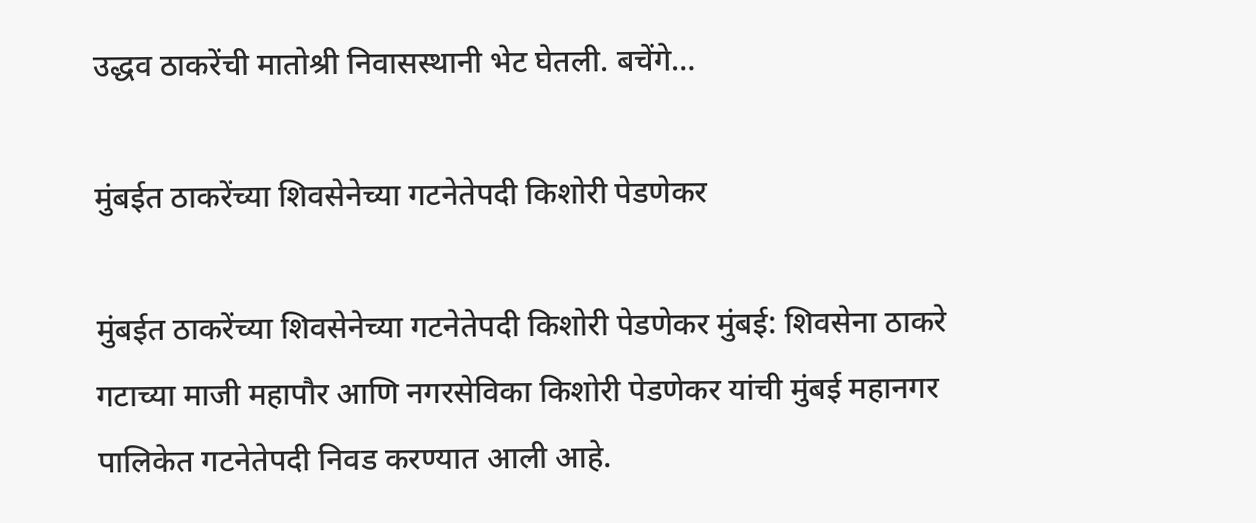उद्धव ठाकरेंची मातोश्री निवासस्थानी भेट घेतली. बचेंगे…

मुंबईत ठाकरेंच्या शिवसेनेच्या गटनेतेपदी किशोरी पेडणेकर

मुंबईत ठाकरेंच्या शिवसेनेच्या गटनेतेपदी किशोरी पेडणेकर मुंबई: शिवसेना ठाकरे गटाच्या माजी महापौर आणि नगरसेविका किशोरी पेडणेकर यांची मुंबई महानगर पालिकेत गटनेतेपदी निवड करण्यात आली आहे.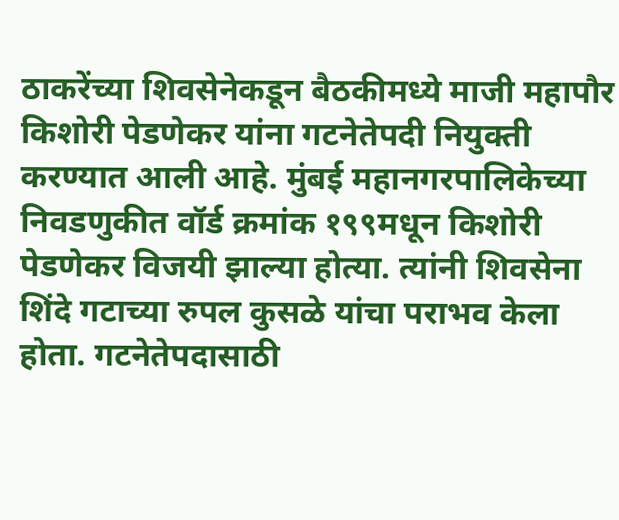ठाकरेंच्या शिवसेनेकडून बैठकीमध्ये माजी महापौर किशोरी पेडणेकर यांना गटनेतेपदी नियुक्ती करण्यात आली आहे. मुंबई महानगरपालिकेच्या निवडणुकीत वॉर्ड क्रमांक १९९मधून किशोरी पेडणेकर विजयी झाल्या होत्या. त्यांनी शिवसेना शिंदे गटाच्या रुपल कुसळे यांचा पराभव केला होता. गटनेतेपदासाठी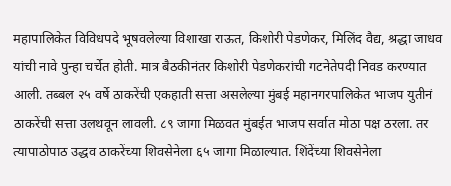महापालिकेत विविधपदे भूषवलेल्या विशाखा राऊत, किशोरी पेडणेकर, मिलिंद वैद्य, श्रद्धा जाधव यांची नावे पुन्हा चर्चेत होती. मात्र बैठकीनंतर किशोरी पेडणेकरांची गटनेतेपदी निवड करण्यात आली. तब्बल २५ वर्षे ठाकरेंची एकहाती सत्ता असलेल्या मुंबई महानगरपालिकेत भाजप युतीनं ठाकरेंची सत्ता उलथवून लावली. ८९ जागा मिळवत मुंबईत भाजप सर्वात मोठा पक्ष ठरला. तर त्यापाठोपाठ उद्धव ठाकरेंच्या शिवसेनेला ६५ जागा मिळाल्यात. शिंदेंच्या शिवसेनेला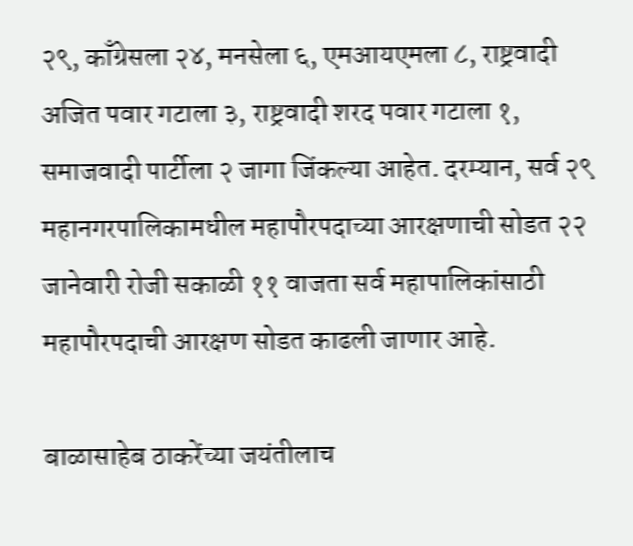२९, काँग्रेसला २४, मनसेला ६, एमआयएमला ८, राष्ट्रवादी अजित पवार गटाला ३, राष्ट्रवादी शरद पवार गटाला १, समाजवादी पार्टीला २ जागा जिंकल्या आहेत. दरम्यान, सर्व २९ महानगरपालिकामधील महापौरपदाच्या आरक्षणाची सोडत २२ जानेवारी रोजी सकाळी ११ वाजता सर्व महापालिकांसाठी महापौरपदाची आरक्षण सोडत काढली जाणार आहे.

बाळासाहेब ठाकरेंच्या जयंतीलाच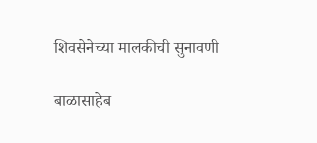शिवसेनेच्या मालकीची सुनावणी

बाळासाहेब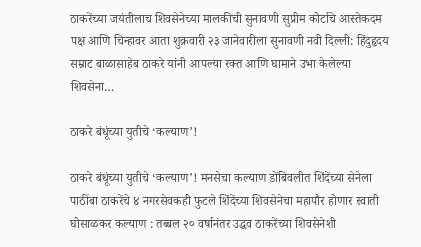ठाकरेंच्या जयंतीलाच शिवसेनेच्या मालकीची सुनावणी सुप्रीम कोर्टाचे आस्तेकदम पक्ष आणि चिन्हावर आता शुक्रवारी २३ जानेवारीला सुनावणी नवी दिल्ली: हिंदुहृदय सम्राट बाळासाहेब ठाकरे यांनी आपल्या रक्त आणि घामाने उभा केलेल्या शिवसेना…

ठाकरे बंधूंच्या युतीचे ‘कल्याण’!

ठाकरे बंधूंच्या युतीचे ‘कल्याण’! मनसेचा कल्याण डोंबिवलीत शिंदेंच्या सेनेला पाठींबा ठाकरेंचे ४ नगरसेवकही फुटले शिंदेंच्या शिवसेनेचा महापौर होणार स्वाती घोसाळकर कल्याण : तब्बल २० वर्षानंतर उद्धव ठाकरेंच्या शिवसेनेशी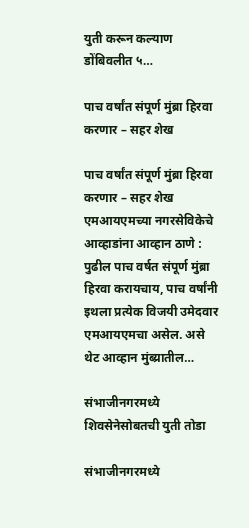युती करून कल्याण डोंबिवलीत ५…

पाच वर्षांत संपूर्ण मुंब्रा हिरवा करणार – सहर शेख

पाच वर्षांत संपूर्ण मुंब्रा हिरवा करणार – सहर शेख एमआयएमच्या नगरसेविकेचे आव्हाडांना आव्हान ठाणे : पुढील पाच वर्षत संपूर्ण मुंब्रा हिरवा करायचाय, पाच वर्षांनी इथला प्रत्येक विजयी उमेदवार एमआयएमचा असेल. असे थेट आव्हान मुंब्य्रातील…

संभाजीनगरमध्ये शिवसेनेसोबतची युती तोडा

संभाजीनगरमध्ये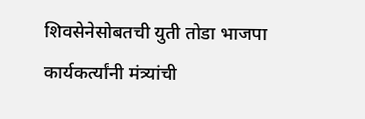शिवसेनेसोबतची युती तोडा भाजपा कार्यकर्त्यांनी मंत्र्यांची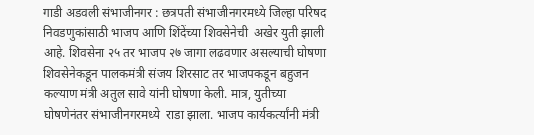गाडी अडवली संभाजीनगर : छत्रपती संभाजीनगरमध्ये जिल्हा परिषद निवडणुकांसाठी भाजप आणि शिंदेंच्या शिवसेनेची  अखेर युती झाली आहे. शिवसेना २५ तर भाजप २७ जागा लढवणार असल्याची घोषणा शिवसेनेकडून पालकमंत्री संजय शिरसाट तर भाजपकडून बहुजन कल्याण मंत्री अतुल सावे यांनी घोषणा केली. मात्र, युतीच्या घोषणेनंतर संभाजीनगरमध्ये  राडा झाला. भाजप कार्यकर्त्यांनी मंत्री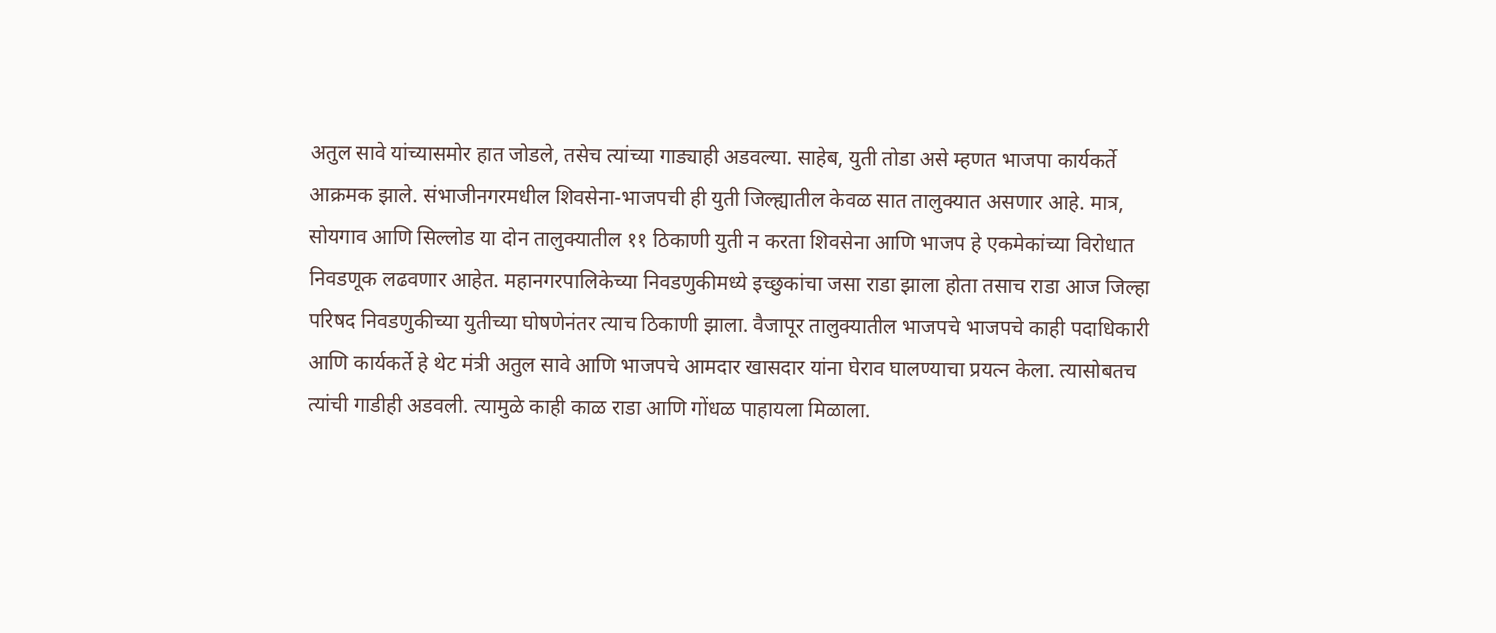अतुल सावे यांच्यासमोर हात जोडले, तसेच त्यांच्या गाड्याही अडवल्या. साहेब, युती तोडा असे म्हणत भाजपा कार्यकर्ते आक्रमक झाले. संभाजीनगरमधील शिवसेना-भाजपची ही युती जिल्ह्यातील केवळ सात तालुक्यात असणार आहे. मात्र, सोयगाव आणि सिल्लोड या दोन तालुक्यातील ११ ठिकाणी युती न करता शिवसेना आणि भाजप हे एकमेकांच्या विरोधात निवडणूक लढवणार आहेत. महानगरपालिकेच्या निवडणुकीमध्ये इच्छुकांचा जसा राडा झाला होता तसाच राडा आज जिल्हा परिषद निवडणुकीच्या युतीच्या घोषणेनंतर त्याच ठिकाणी झाला. वैजापूर तालुक्यातील भाजपचे भाजपचे काही पदाधिकारी आणि कार्यकर्ते हे थेट मंत्री अतुल सावे आणि भाजपचे आमदार खासदार यांना घेराव घालण्याचा प्रयत्न केला. त्यासोबतच त्यांची गाडीही अडवली. त्यामुळे काही काळ राडा आणि गोंधळ पाहायला मिळाला.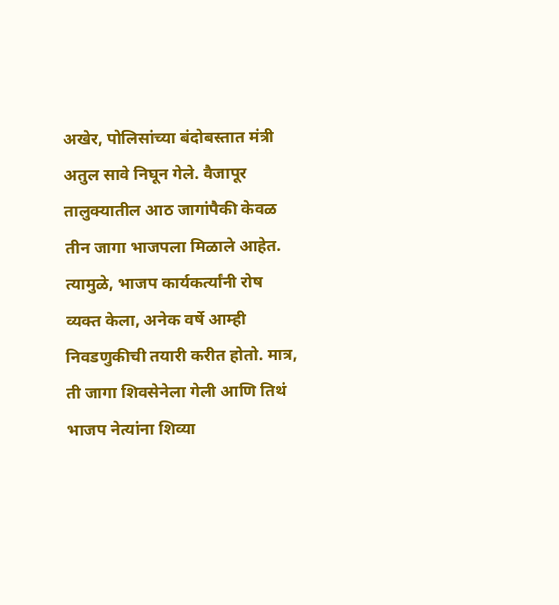अखेर, पोलिसांच्या बंदोबस्तात मंत्री अतुल सावे निघून गेले. वैजापूर तालुक्यातील आठ जागांपैकी केवळ तीन जागा भाजपला मिळाले आहेत. त्यामुळे, भाजप कार्यकर्त्यांनी रोष व्यक्त केला, अनेक वर्षे आम्ही निवडणुकीची तयारी करीत होतो. मात्र, ती जागा शिवसेनेला गेली आणि तिथं भाजप नेत्यांना शिव्या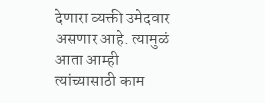देणारा व्यक्ती उमेदवार असणार आहे. त्यामुळं आता आम्ही त्यांच्यासाठी काम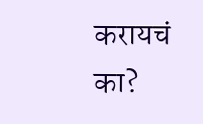करायचं का?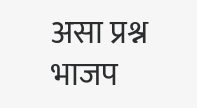असा प्रश्न भाजप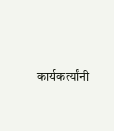कार्यकर्त्यांनी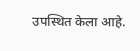उपस्थित केला आहे.